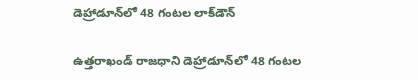డెహ్రాడూన్‌లో 48 గంటల లాక్‌డౌన్

ఉత్తరాఖండ్ రాజధాని డెహ్రాడూన్‌లో 48 గంటల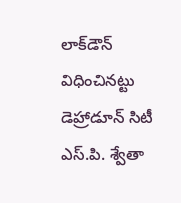లాక్‌డౌన్ విధించినట్టు డెహ్రాడూన్ సిటీ ఎస్‌.పి. శ్వేతా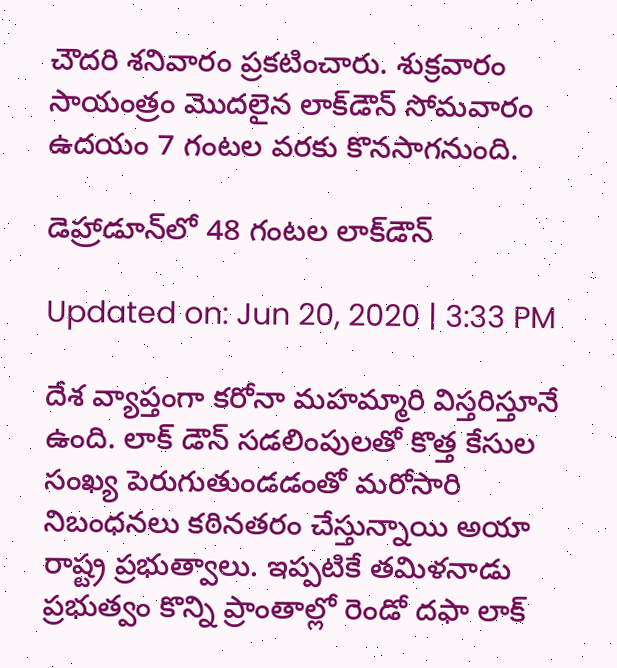చౌదరి శనివారం ప్రకటించారు. శుక్రవారం సాయంత్రం మొదలైన లాక్‌డౌన్ సోమవారం ఉదయం 7 గంటల వరకు కొనసాగనుంది.

డెహ్రాడూన్‌లో 48 గంటల లాక్‌డౌన్

Updated on: Jun 20, 2020 | 3:33 PM

దేశ వ్యాప్తంగా కరోనా మహమ్మారి విస్తరిస్తూనే ఉంది. లాక్ డౌన్ సడలింపులతో కొత్త కేసుల సంఖ్య పెరుగుతుండడంతో మరోసారి నిబంధనలు కఠినతరం చేస్తున్నాయి అయా రాష్ట్ర ప్రభుత్వాలు. ఇప్పటికే తమిళనాడు ప్రభుత్వం కొన్ని ప్రాంతాల్లో రెండో దఫా లాక్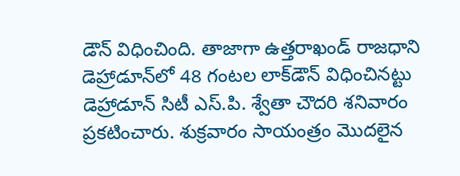డౌన్ విధించింది. తాజాగా ఉత్తరాఖండ్ రాజధాని డెహ్రాడూన్‌లో 48 గంటల లాక్‌డౌన్ విధించినట్టు డెహ్రాడూన్ సిటీ ఎస్‌.పి. శ్వేతా చౌదరి శనివారం ప్రకటించారు. శుక్రవారం సాయంత్రం మొదలైన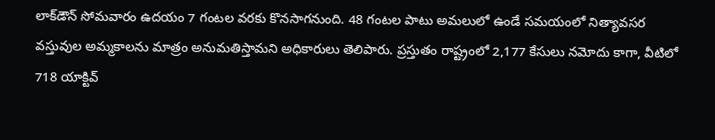లాక్‌డౌన్ సోమవారం ఉదయం 7 గంటల వరకు కొనసాగనుంది. 48 గంటల పాటు అమలులో ఉండే సమయంలో నిత్యావసర వస్తువుల అమ్మకాలను మాత్రం అనుమతిస్తామని అధికారులు తెలిపారు. ప్రస్తుతం రాష్ట్రంలో 2,177 కేసులు నమోదు కాగా, వీటిలో 718 యాక్టివ్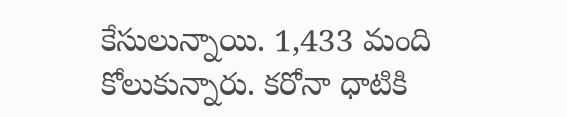కేసులున్నాయి. 1,433 మంది కోలుకున్నారు. కరోనా ధాటికి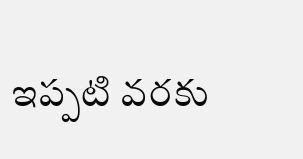ఇప్పటి వరకు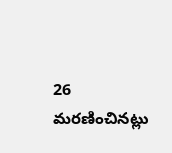26 మరణించినట్లు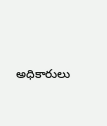అధికారులు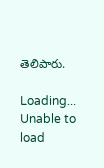తెలిపారు.

Loading...
Unable to load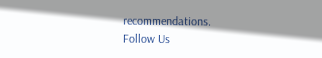recommendations.
Follow Us